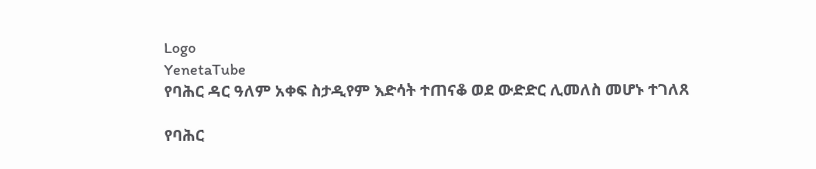Logo
YenetaTube
የባሕር ዳር ዓለም አቀፍ ስታዲየም እድሳት ተጠናቆ ወደ ውድድር ሊመለስ መሆኑ ተገለጸ

የባሕር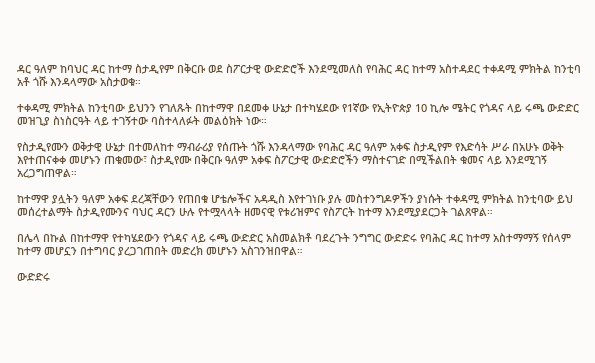ዳር ዓለም ከባህር ዳር ከተማ ስታዲየም በቅርቡ ወደ ስፖርታዊ ውድድሮች እንደሚመለስ የባሕር ዳር ከተማ አስተዳደር ተቀዳሚ ምክትል ከንቲባ አቶ ጎሹ እንዳላማው አስታወቁ።

ተቀዳሚ ምክትል ከንቲባው ይህንን የገለጹት በከተማዋ በደመቀ ሁኔታ በተካሄደው የ1ኛው የኢትዮጵያ 10 ኪሎ ሜትር የጎዳና ላይ ሩጫ ውድድር መዝጊያ ስነስርዓት ላይ ተገኝተው ባስተላለፉት መልዕክት ነው።

የስታዲየሙን ወቅታዊ ሁኔታ በተመለከተ ማብራሪያ የሰጡት ጎሹ እንዳላማው የባሕር ዳር ዓለም አቀፍ ስታዲየም የእድሳት ሥራ በአሁኑ ወቅት እየተጠናቀቀ መሆኑን ጠቁመው፣ ስታዲየሙ በቅርቡ ዓለም አቀፍ ስፖርታዊ ውድድሮችን ማስተናገድ በሚችልበት ቁመና ላይ እንደሚገኝ አረጋግጠዋል።

ከተማዋ ያሏትን ዓለም አቀፍ ደረጃቸውን የጠበቁ ሆቴሎችና አዳዲስ እየተገነቡ ያሉ መስተንግዶዎችን ያነሱት ተቀዳሚ ምክትል ከንቲባው ይህ መሰረተልማት ስታዲየሙንና ባህር ዳርን ሁሉ የተሟላላት ዘመናዊ የቱሪዝምና የስፖርት ከተማ እንደሚያደርጋት ገልጸዋል።

በሌላ በኩል በከተማዋ የተካሄደውን የጎዳና ላይ ሩጫ ውድድር አስመልክቶ ባደረጉት ንግግር ውድድሩ የባሕር ዳር ከተማ አስተማማኝ የሰላም ከተማ መሆኗን በተግባር ያረጋገጠበት መድረክ መሆኑን አስገንዝበዋል።

ውድድሩ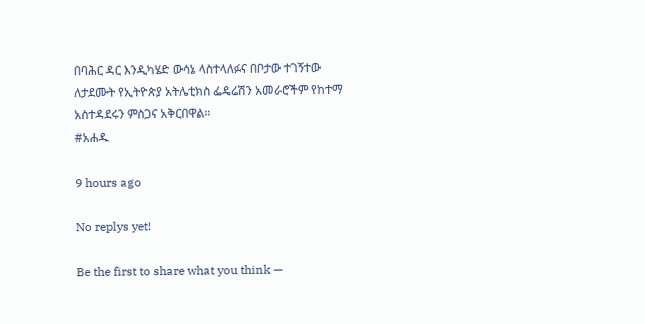በባሕር ዳር እንዲካሄድ ውሳኔ ላስተላለፉና በቦታው ተገኝተው ለታደሙት የኢትዮጵያ አትሌቲክስ ፌዴሬሽን አመራሮችም የከተማ አስተዳደሩን ምስጋና አቅርበዋል።
#አሐዱ

9 hours ago

No replys yet!

Be the first to share what you think —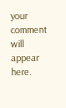your comment will appear here.